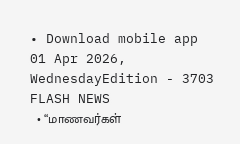• Download mobile app
01 Apr 2026, WednesdayEdition - 3703
FLASH NEWS
  • “மாணவர்கள்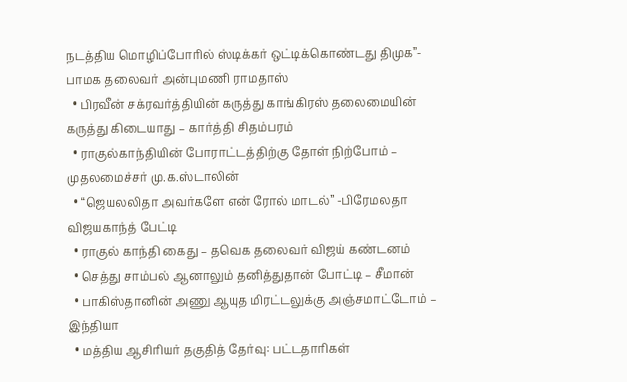நடத்திய மொழிப்போரில் ஸ்டிக்கர் ஒட்டிக்கொண்டது திமுக”- பாமக தலைவர் அன்புமணி ராமதாஸ்
  • பிரவீன் சக்ரவர்த்தியின் கருத்து காங்கிரஸ் தலைமையின் கருத்து கிடையாது – கார்த்தி சிதம்பரம்
  • ராகுல்காந்தியின் போராட்டத்திற்கு தோள் நிற்போம் – முதலமைச்சர் மு.க.ஸ்டாலின்
  • “ஜெயலலிதா அவர்களே என் ரோல் மாடல்” -பிரேமலதா விஜயகாந்த் பேட்டி
  • ராகுல் காந்தி கைது – தவெக தலைவர் விஜய் கண்டனம்
  • செத்து சாம்பல் ஆனாலும் தனித்துதான் போட்டி – சீமான்
  • பாகிஸ்தானின் அணு ஆயுத மிரட்டலுக்கு அஞ்சமாட்டோம் – இந்தியா
  • மத்திய ஆசிரியர் தகுதித் தேர்வு: பட்டதாரிகள்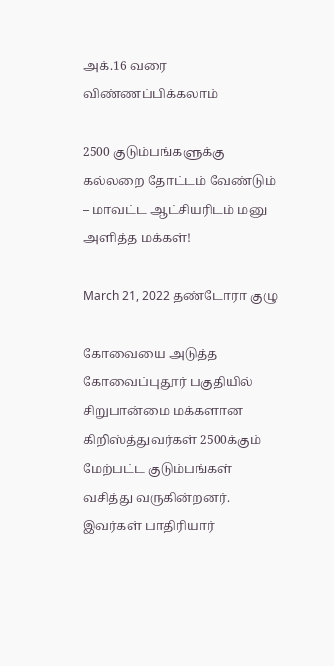அக்.16 வரை விண்ணப்பிக்கலாம்

2500 குடும்பங்களுக்கு கல்லறை தோட்டம் வேண்டும் – மாவட்ட ஆட்சியரிடம் மனு அளித்த மக்கள்!

March 21, 2022 தண்டோரா குழு

கோவையை அடுத்த கோவைப்புதூர் பகுதியில் சிறுபான்மை மக்களான கிறிஸ்த்துவர்கள் 2500க்கும் மேற்பட்ட குடும்பங்கள் வசித்து வருகின்றனர். இவர்கள் பாதிரியார்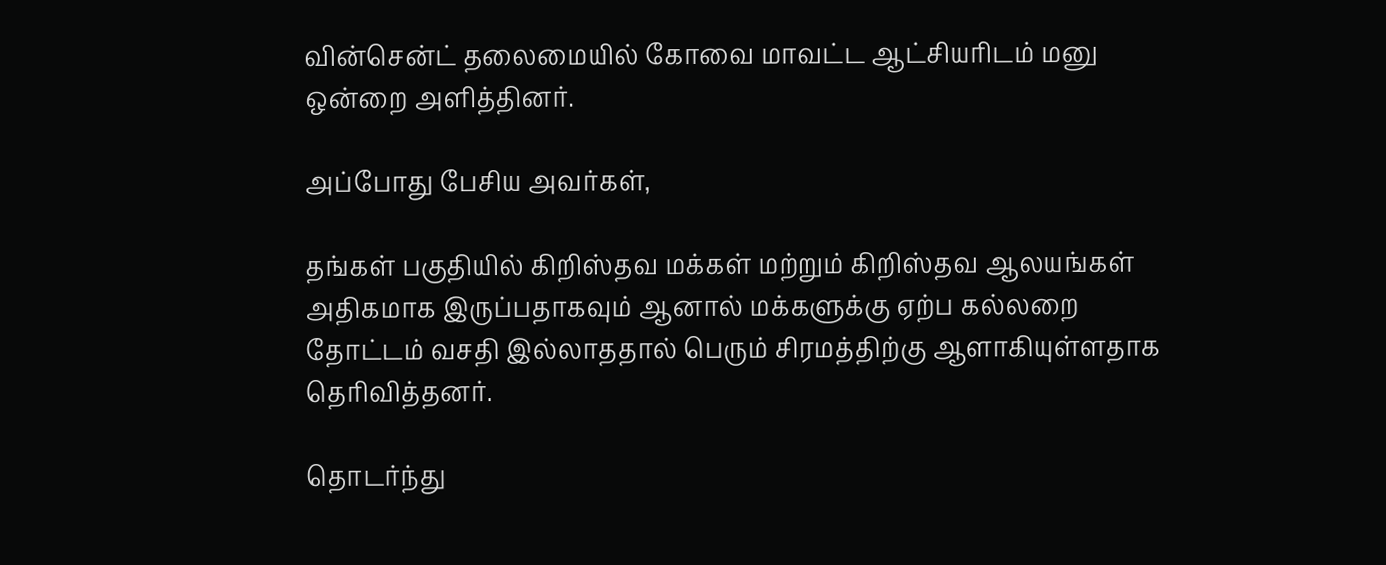வின்சென்ட் தலைமையில் கோவை மாவட்ட ஆட்சியரிடம் மனு ஒன்றை அளித்தினர்.

அப்போது பேசிய அவர்கள்,

தங்கள் பகுதியில் கிறிஸ்தவ மக்கள் மற்றும் கிறிஸ்தவ ஆலயங்கள் அதிகமாக இருப்பதாகவும் ஆனால் மக்களுக்கு ஏற்ப கல்லறை தோட்டம் வசதி இல்லாததால் பெரும் சிரமத்திற்கு ஆளாகியுள்ளதாக தெரிவித்தனர்.

தொடர்ந்து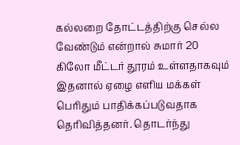கல்லறை தோட்டத்திற்கு செல்ல வேண்டும் என்றால் சுமார் 20 கிலோ மீட்டர் தூரம் உள்ளதாகவும் இதனால் ஏழை எளிய மக்கள் பெரிதும் பாதிக்கப்படுவதாக தெரிவித்தனர். தொடர்ந்து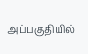அப்பகுதியில்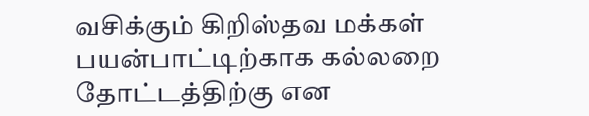வசிக்கும் கிறிஸ்தவ மக்கள் பயன்பாட்டிற்காக கல்லறை தோட்டத்திற்கு என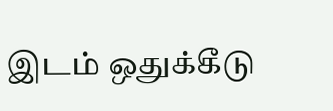இடம் ஒதுக்கீடு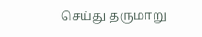செய்து தருமாறு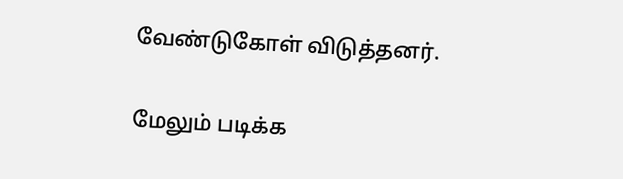வேண்டுகோள் விடுத்தனர்.

மேலும் படிக்க